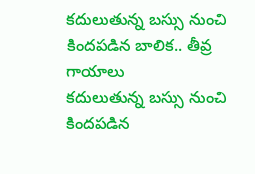కదులుతున్న బస్సు నుంచి కిందపడిన బాలిక.. తీవ్ర గాయాలు
కదులుతున్న బస్సు నుంచి కిందపడిన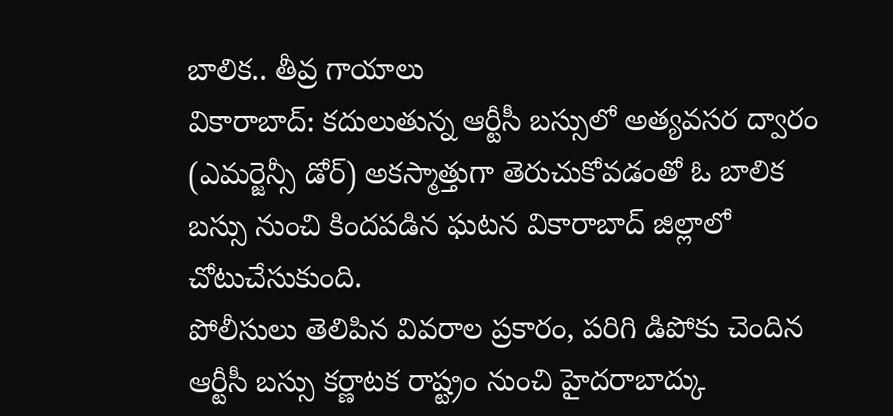బాలిక.. తీవ్ర గాయాలు
వికారాబాద్: కదులుతున్న ఆర్టీసీ బస్సులో అత్యవసర ద్వారం (ఎమర్జెన్సీ డోర్) అకస్మాత్తుగా తెరుచుకోవడంతో ఓ బాలిక బస్సు నుంచి కిందపడిన ఘటన వికారాబాద్ జిల్లాలో చోటుచేసుకుంది.
పోలీసులు తెలిపిన వివరాల ప్రకారం, పరిగి డిపోకు చెందిన ఆర్టీసీ బస్సు కర్ణాటక రాష్ట్రం నుంచి హైదరాబాద్కు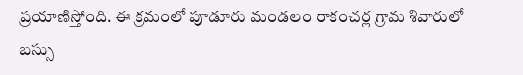ప్రయాణిస్తోంది. ఈ క్రమంలో పూడూరు మండలం రాకంచర్ల గ్రామ శివారులో బస్సు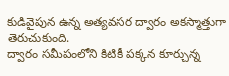కుడివైపున ఉన్న అత్యవసర ద్వారం అకస్మాత్తుగా తెరుచుకుంది.
ద్వారం సమీపంలోని కిటికీ పక్కన కూర్చున్న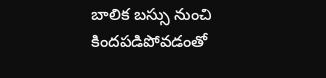బాలిక బస్సు నుంచి కిందపడిపోవడంతో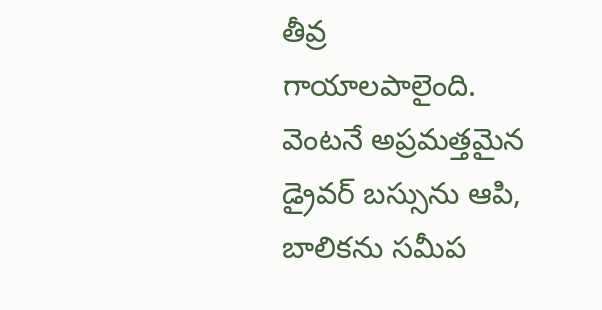తీవ్ర గాయాలపాలైంది. వెంటనే అప్రమత్తమైన డ్రైవర్ బస్సును ఆపి, బాలికను సమీప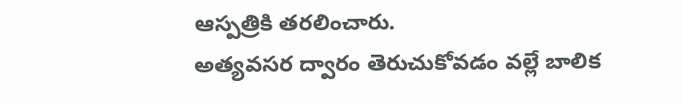ఆస్పత్రికి తరలించారు.
అత్యవసర ద్వారం తెరుచుకోవడం వల్లే బాలిక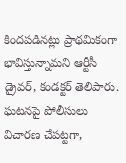కిందపడినట్లు ప్రాథమికంగా భావిస్తున్నామని ఆర్టీసీ డ్రైవర్, కండక్టర్ తెలిపారు. ఘటనపై పోలీసులు విచారణ చేపట్టగా,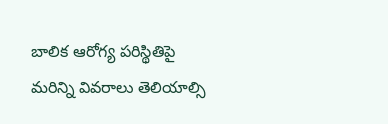బాలిక ఆరోగ్య పరిస్థితిపై మరిన్ని వివరాలు తెలియాల్సి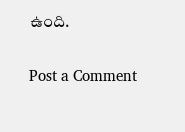ఉంది.

Post a Comment